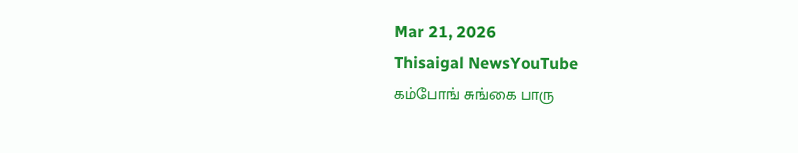Mar 21, 2026
Thisaigal NewsYouTube
கம்போங் சுங்கை பாரு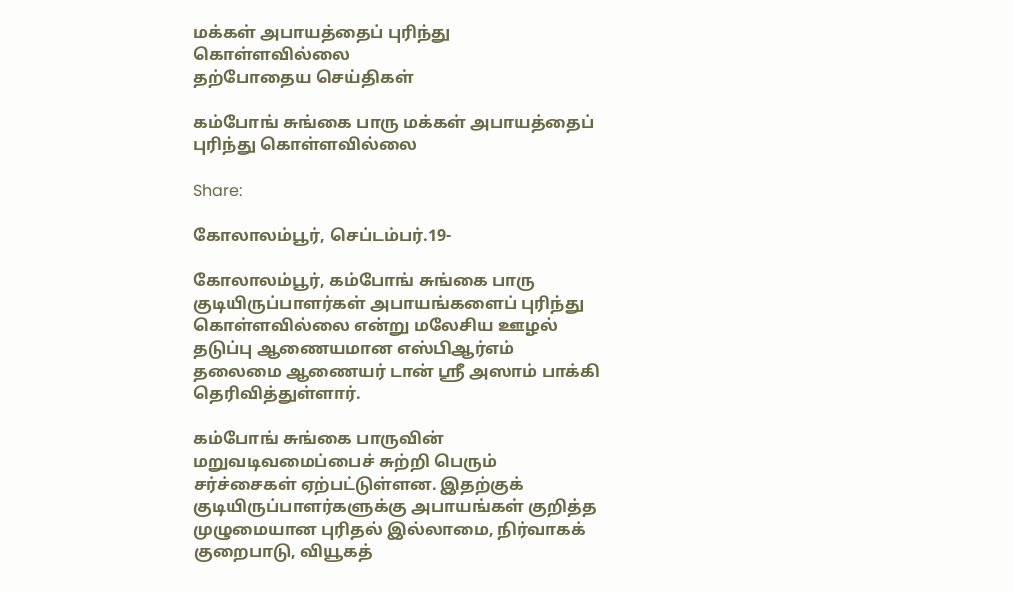மக்கள் அபாயத்தைப் புரிந்து கொள்ளவில்லை
தற்போதைய செய்திகள்

கம்போங் சுங்கை பாரு மக்கள் அபாயத்தைப் புரிந்து கொள்ளவில்லை

Share:

கோலாலம்பூர், செப்டம்பர்.19-

கோலாலம்பூர், கம்போங் சுங்கை பாரு குடியிருப்பாளர்கள் அபாயங்களைப் புரிந்து கொள்ளவில்லை என்று மலேசிய ஊழல் தடுப்பு ஆணையமான எஸ்பிஆர்எம் தலைமை ஆணையர் டான் ஶ்ரீ அஸாம் பாக்கி தெரிவித்துள்ளார்.

கம்போங் சுங்கை பாருவின் மறுவடிவமைப்பைச் சுற்றி பெரும் சர்ச்சைகள் ஏற்பட்டுள்ளன. இதற்குக் குடியிருப்பாளர்களுக்கு அபாயங்கள் குறித்த முழுமையான புரிதல் இல்லாமை, நிர்வாகக் குறைபாடு, வியூகத்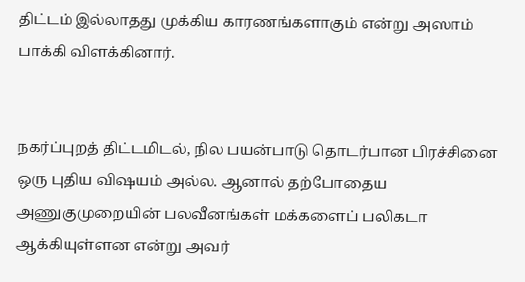திட்டம் இல்லாதது முக்கிய காரணங்களாகும் என்று அஸாம் பாக்கி விளக்கினார்.


நகர்ப்புறத் திட்டமிடல், நில பயன்பாடு தொடர்பான பிரச்சினை ஒரு புதிய விஷயம் அல்ல. ஆனால் தற்போதைய அணுகுமுறையின் பலவீனங்கள் மக்களைப் பலிகடா ஆக்கியுள்ளன என்று அவர்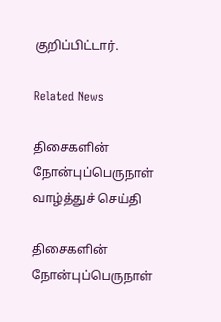குறிப்பிட்டார்.

Related News

திசைகளின் நோன்புப்பெருநாள் வாழ்த்துச் செய்தி

திசைகளின் நோன்புப்பெருநாள்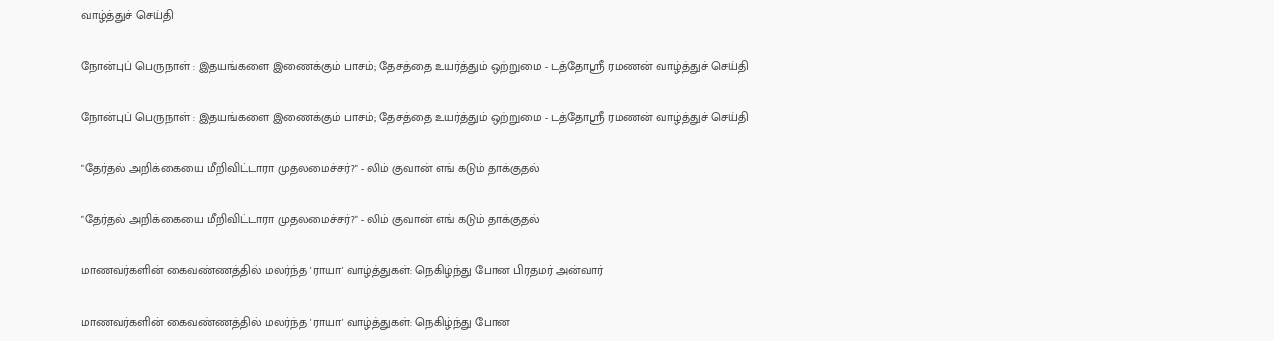வாழ்த்துச் செய்தி

நோன்புப் பெருநாள் : இதயங்களை இணைக்கும் பாசம்; தேசத்தை உயர்த்தும் ஒற்றுமை - டத்தோஶ்ரீ ரமணன் வாழ்த்துச் செய்தி

நோன்புப் பெருநாள் : இதயங்களை இணைக்கும் பாசம்; தேசத்தை உயர்த்தும் ஒற்றுமை - டத்தோஶ்ரீ ரமணன் வாழ்த்துச் செய்தி

"தேர்தல் அறிக்கையை மீறிவிட்டாரா முதலமைச்சர்?" - லிம் குவான் எங் கடும் தாக்குதல்

"தேர்தல் அறிக்கையை மீறிவிட்டாரா முதலமைச்சர்?" - லிம் குவான் எங் கடும் தாக்குதல்

மாணவர்களின் கைவண்ணத்தில் மலர்ந்த 'ராயா' வாழ்த்துகள்: நெகிழ்ந்து போன பிரதமர் அன்வார்

மாணவர்களின் கைவண்ணத்தில் மலர்ந்த 'ராயா' வாழ்த்துகள்: நெகிழ்ந்து போன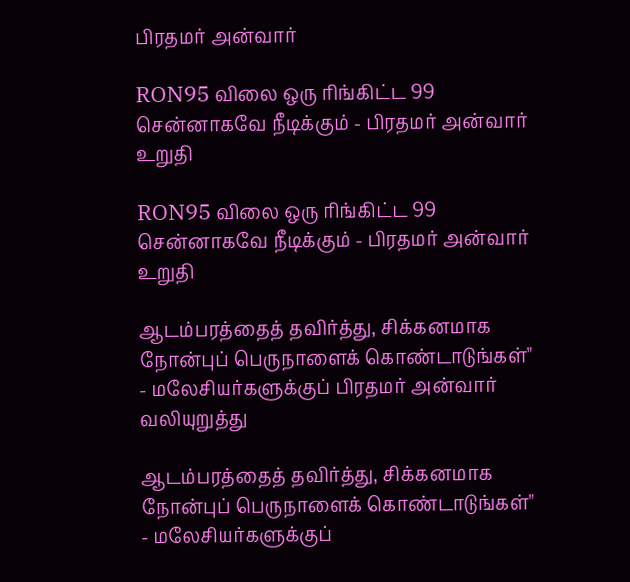பிரதமர் அன்வார்

RON95 விலை ஒரு ரிங்கிட்ட 99 சென்னாகவே நீடிக்கும் - பிரதமர் அன்வார் உறுதி

RON95 விலை ஒரு ரிங்கிட்ட 99 சென்னாகவே நீடிக்கும் - பிரதமர் அன்வார் உறுதி

ஆடம்பரத்தைத் தவிர்த்து, சிக்கனமாக   நோன்புப் பெருநாளைக் கொண்டாடுங்கள்" - மலேசியர்களுக்குப் பிரதமர் அன்வார் வலியுறுத்து

ஆடம்பரத்தைத் தவிர்த்து, சிக்கனமாக நோன்புப் பெருநாளைக் கொண்டாடுங்கள்" - மலேசியர்களுக்குப்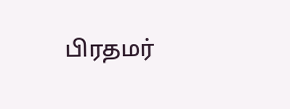பிரதமர்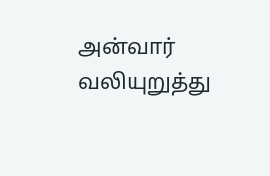அன்வார் வலியுறுத்து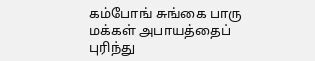கம்போங் சுங்கை பாரு மக்கள் அபாயத்தைப் புரிந்து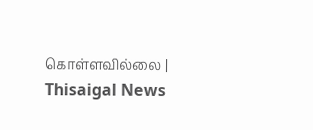கொள்ளவில்லை | Thisaigal News